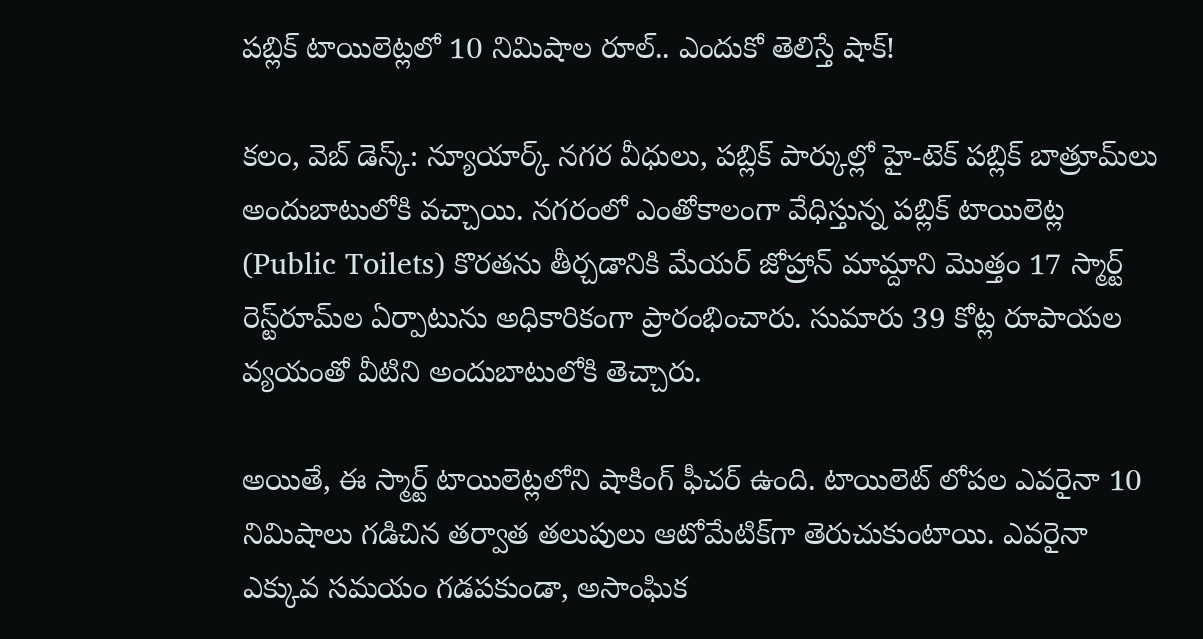పబ్లిక్ టాయిలెట్లలో 10 నిమిషాల రూల్.. ఎందుకో తెలిస్తే షాక్!

కలం, వెబ్ డెస్క్: న్యూయార్క్ నగర వీధులు, పబ్లిక్ పార్కుల్లో హై-టెక్ పబ్లిక్ బాత్రూమ్‌‌లు అందుబాటులోకి వచ్చాయి. నగరంలో ఎంతోకాలంగా వేధిస్తున్న పబ్లిక్ టాయిలెట్ల (Public Toilets) కొరతను తీర్చడానికి మేయర్ జోహ్రాన్ మామ్దాని మొత్తం 17 స్మార్ట్ రెస్ట్‌రూమ్‌ల ఏర్పాటును అధికారికంగా ప్రారంభించారు. సుమారు 39 కోట్ల రూపాయల వ్యయంతో వీటిని అందుబాటులోకి తెచ్చారు.

అయితే, ఈ స్మార్ట్ టాయిలెట్లలోని షాకింగ్ ఫీచర్ ఉంది. టాయిలెట్‌ లోపల ఎవరైనా 10 నిమిషాలు గడిచిన తర్వాత తలుపులు ఆటోమేటిక్‌గా తెరుచుకుంటాయి. ఎవరైనా ఎక్కువ సమయం గడపకుండా, అసాంఘిక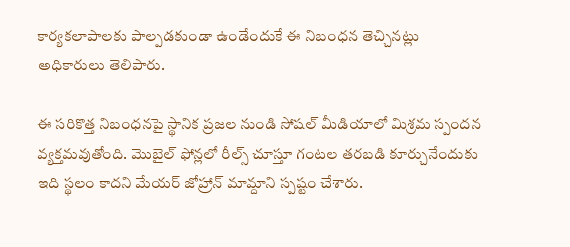కార్యకలాపాలకు పాల్పడకుండా ఉండేందుకే ఈ నిబంధన తెచ్చినట్లు అధికారులు తెలిపారు.

ఈ సరికొత్త నిబంధనపై స్థానిక ప్రజల నుండి సోషల్ మీడియాలో మిశ్రమ స్పందన వ్యక్తమవుతోంది. మొబైల్ ఫోన్లలో రీల్స్ చూస్తూ గంటల తరబడి కూర్చునేందుకు ఇది స్థలం కాదని మేయర్ జోహ్రాన్ మామ్దాని స్పష్టం చేశారు.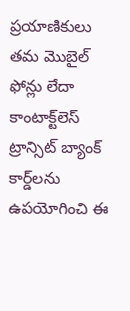ప్రయాణికులు తమ మొబైల్ ఫోన్లు లేదా కాంటాక్ట్‌లెస్ ట్రాన్సిట్ బ్యాంక్ కార్డ్‌లను ఉపయోగించి ఈ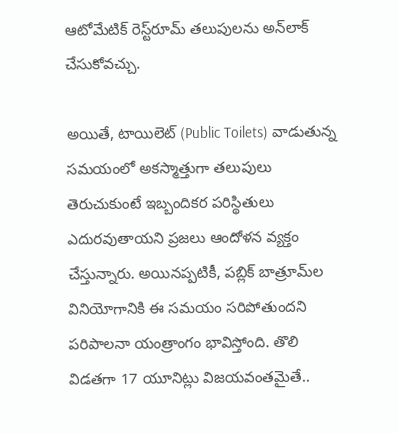ఆటోమేటిక్ రెస్ట్‌రూమ్ తలుపులను అన్‌లాక్ చేసుకోవచ్చు.

అయితే, టాయిలెట్ (Public Toilets) వాడుతున్న సమయంలో అకస్మాత్తుగా తలుపులు తెరుచుకుంటే ఇబ్బందికర పరిస్థితులు ఎదురవుతాయని ప్రజలు ఆందోళన వ్యక్తం చేస్తున్నారు. అయినప్పటికీ, పబ్లిక్ బాత్రూమ్‌ల వినియోగానికి ఈ సమయం సరిపోతుందని పరిపాలనా యంత్రాంగం భావిస్తోంది. తొలి విడతగా 17 యూనిట్లు విజయవంతమైతే..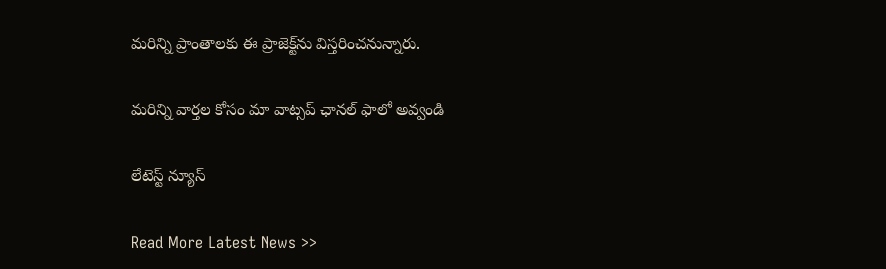మరిన్ని ప్రాంతాలకు ఈ ప్రాజెక్ట్‌ను విస్తరించనున్నారు.

మ‌రిన్ని వార్త‌ల కోసం మా వాట్స‌ప్ ఛాన‌ల్ ఫాలో అవ్వండి

లేటెస్ట్ న్యూస్‌

Read More Latest News >>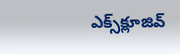ఎక్స్‌క్లూజివ్‌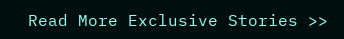Read More Exclusive Stories >>